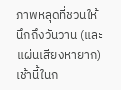ภาพหลุดที่ชวนให้นึกถึงวันวาน (และแผ่นเสียงหายาก)
เช้านี้ในก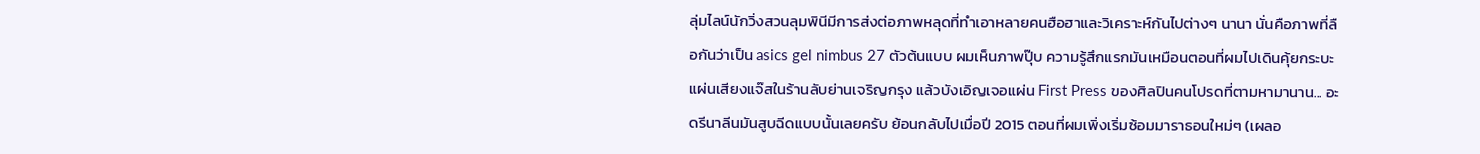ลุ่มไลน์นักวิ่งสวนลุมพินีมีการส่งต่อภาพหลุดที่ทำเอาหลายคนฮือฮาและวิเคราะห์กันไปต่างๆ นานา นั่นคือภาพที่ลือกันว่าเป็น asics gel nimbus 27 ตัวต้นแบบ ผมเห็นภาพปุ๊บ ความรู้สึกแรกมันเหมือนตอนที่ผมไปเดินคุ้ยกระบะแผ่นเสียงแจ๊สในร้านลับย่านเจริญกรุง แล้วบังเอิญเจอแผ่น First Press ของศิลปินคนโปรดที่ตามหามานาน... อะดรีนาลีนมันสูบฉีดแบบนั้นเลยครับ ย้อนกลับไปเมื่อปี 2015 ตอนที่ผมเพิ่งเริ่มซ้อมมาราธอนใหม่ๆ (เผลอ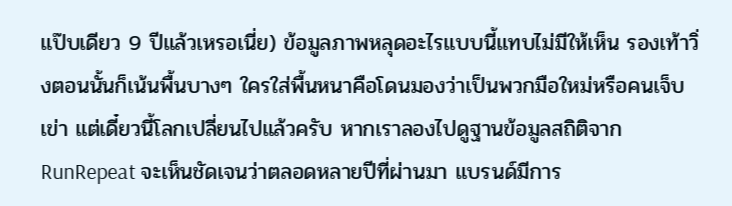แป๊บเดียว 9 ปีแล้วเหรอเนี่ย) ข้อมูลภาพหลุดอะไรแบบนี้แทบไม่มีให้เห็น รองเท้าวิ่งตอนนั้นก็เน้นพื้นบางๆ ใครใส่พื้นหนาคือโดนมองว่าเป็นพวกมือใหม่หรือคนเจ็บเข่า แต่เดี๋ยวนี้โลกเปลี่ยนไปแล้วครับ หากเราลองไปดูฐานข้อมูลสถิติจาก RunRepeat จะเห็นชัดเจนว่าตลอดหลายปีที่ผ่านมา แบรนด์มีการ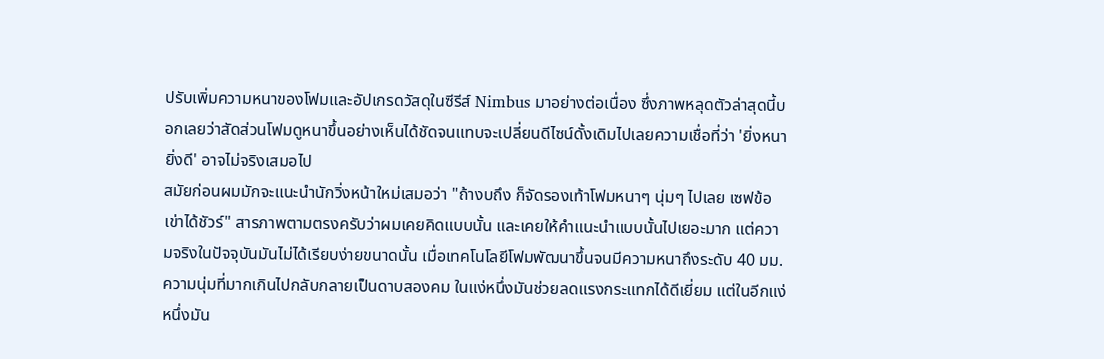ปรับเพิ่มความหนาของโฟมและอัปเกรดวัสดุในซีรีส์ Nimbus มาอย่างต่อเนื่อง ซึ่งภาพหลุดตัวล่าสุดนี้บอกเลยว่าสัดส่วนโฟมดูหนาขึ้นอย่างเห็นได้ชัดจนแทบจะเปลี่ยนดีไซน์ดั้งเดิมไปเลยความเชื่อที่ว่า 'ยิ่งหนายิ่งดี' อาจไม่จริงเสมอไป
สมัยก่อนผมมักจะแนะนำนักวิ่งหน้าใหม่เสมอว่า "ถ้างบถึง ก็จัดรองเท้าโฟมหนาๆ นุ่มๆ ไปเลย เซฟข้อเข่าได้ชัวร์" สารภาพตามตรงครับว่าผมเคยคิดแบบนั้น และเคยให้คำแนะนำแบบนั้นไปเยอะมาก แต่ความจริงในปัจจุบันมันไม่ได้เรียบง่ายขนาดนั้น เมื่อเทคโนโลยีโฟมพัฒนาขึ้นจนมีความหนาถึงระดับ 40 มม. ความนุ่มที่มากเกินไปกลับกลายเป็นดาบสองคม ในแง่หนึ่งมันช่วยลดแรงกระแทกได้ดีเยี่ยม แต่ในอีกแง่หนึ่งมัน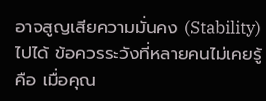อาจสูญเสียความมั่นคง (Stability) ไปได้ ข้อควรระวังที่หลายคนไม่เคยรู้คือ เมื่อคุณ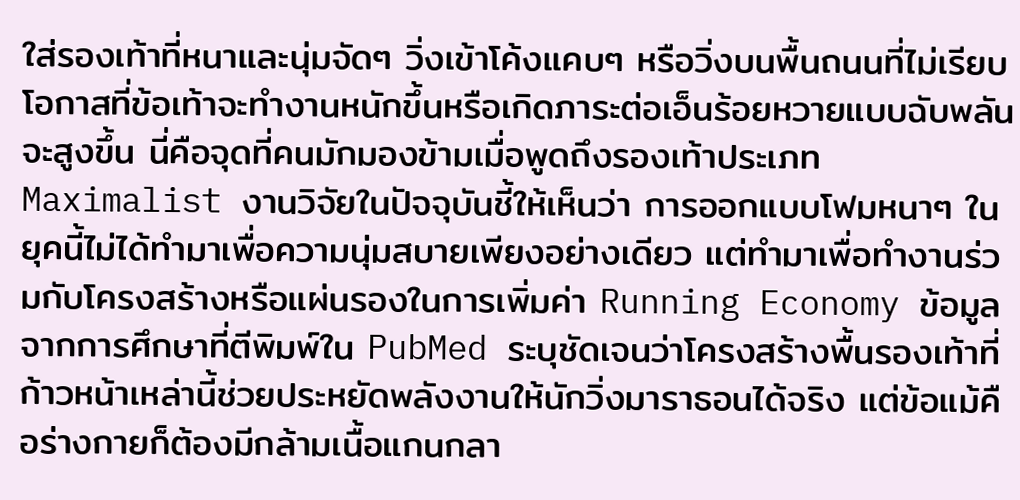ใส่รองเท้าที่หนาและนุ่มจัดๆ วิ่งเข้าโค้งแคบๆ หรือวิ่งบนพื้นถนนที่ไม่เรียบ โอกาสที่ข้อเท้าจะทำงานหนักขึ้นหรือเกิดภาระต่อเอ็นร้อยหวายแบบฉับพลันจะสูงขึ้น นี่คือจุดที่คนมักมองข้ามเมื่อพูดถึงรองเท้าประเภท Maximalist งานวิจัยในปัจจุบันชี้ให้เห็นว่า การออกแบบโฟมหนาๆ ในยุคนี้ไม่ได้ทำมาเพื่อความนุ่มสบายเพียงอย่างเดียว แต่ทำมาเพื่อทำงานร่วมกับโครงสร้างหรือแผ่นรองในการเพิ่มค่า Running Economy ข้อมูลจากการศึกษาที่ตีพิมพ์ใน PubMed ระบุชัดเจนว่าโครงสร้างพื้นรองเท้าที่ก้าวหน้าเหล่านี้ช่วยประหยัดพลังงานให้นักวิ่งมาราธอนได้จริง แต่ข้อแม้คือร่างกายก็ต้องมีกล้ามเนื้อแกนกลา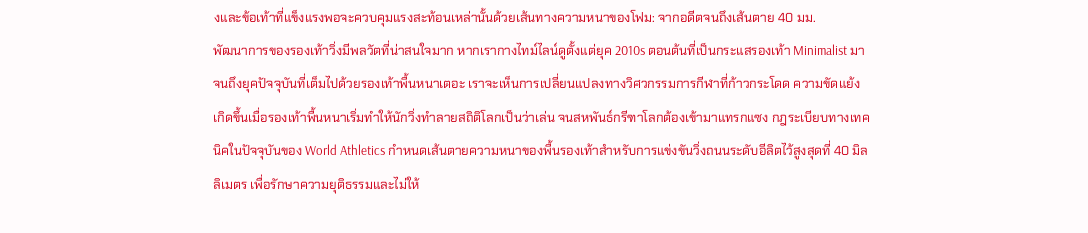งและข้อเท้าที่แข็งแรงพอจะควบคุมแรงสะท้อนเหล่านั้นด้วยเส้นทางความหนาของโฟม: จากอดีตจนถึงเส้นตาย 40 มม.
พัฒนาการของรองเท้าวิ่งมีพลวัตที่น่าสนใจมาก หากเรากางไทม์ไลน์ดูตั้งแต่ยุค 2010s ตอนต้นที่เป็นกระแสรองเท้า Minimalist มาจนถึงยุคปัจจุบันที่เต็มไปด้วยรองเท้าพื้นหนาเตอะ เราจะเห็นการเปลี่ยนแปลงทางวิศวกรรมการกีฬาที่ก้าวกระโดด ความขัดแย้งเกิดขึ้นเมื่อรองเท้าพื้นหนาเริ่มทำให้นักวิ่งทำลายสถิติโลกเป็นว่าเล่น จนสหพันธ์กรีฑาโลกต้องเข้ามาแทรกแซง กฎระเบียบทางเทคนิคในปัจจุบันของ World Athletics กำหนดเส้นตายความหนาของพื้นรองเท้าสำหรับการแข่งขันวิ่งถนนระดับอีลิตไว้สูงสุดที่ 40 มิลลิเมตร เพื่อรักษาความยุติธรรมและไม่ให้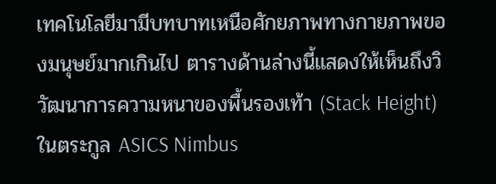เทคโนโลยีมามีบทบาทเหนือศักยภาพทางกายภาพของมนุษย์มากเกินไป ตารางด้านล่างนี้แสดงให้เห็นถึงวิวัฒนาการความหนาของพื้นรองเท้า (Stack Height) ในตระกูล ASICS Nimbus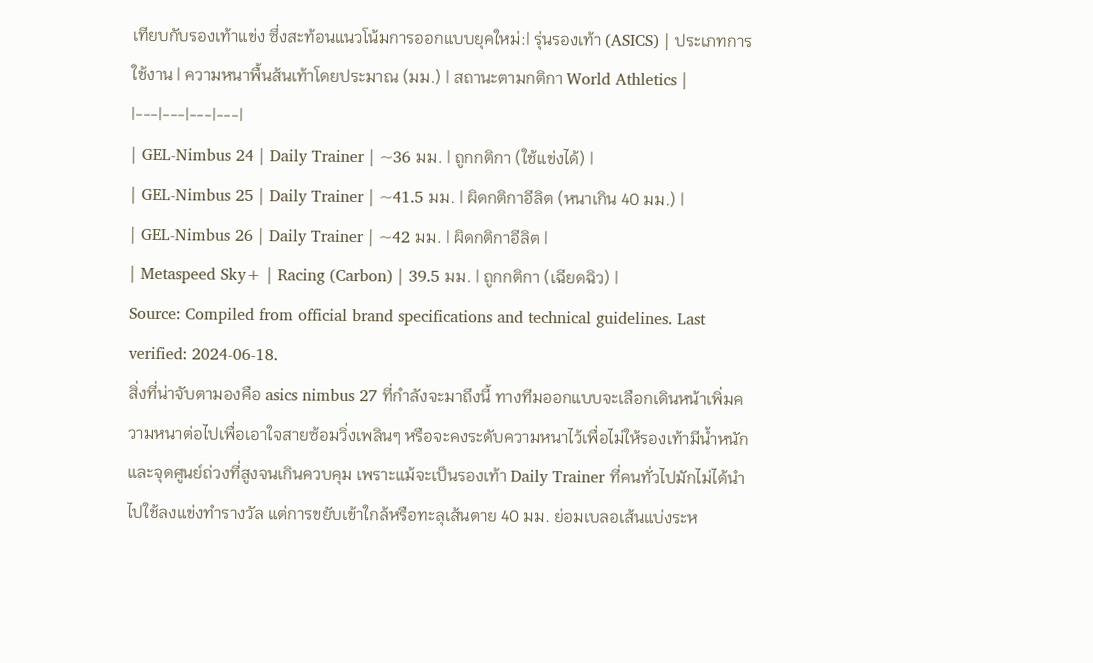เทียบกับรองเท้าแข่ง ซึ่งสะท้อนแนวโน้มการออกแบบยุคใหม่:| รุ่นรองเท้า (ASICS) | ประเภทการใช้งาน | ความหนาพื้นส้นเท้าโดยประมาณ (มม.) | สถานะตามกติกา World Athletics |
|---|---|---|---|
| GEL-Nimbus 24 | Daily Trainer | ~36 มม. | ถูกกติกา (ใช้แข่งได้) |
| GEL-Nimbus 25 | Daily Trainer | ~41.5 มม. | ผิดกติกาอีลิต (หนาเกิน 40 มม.) |
| GEL-Nimbus 26 | Daily Trainer | ~42 มม. | ผิดกติกาอีลิต |
| Metaspeed Sky+ | Racing (Carbon) | 39.5 มม. | ถูกกติกา (เฉียดฉิว) |
Source: Compiled from official brand specifications and technical guidelines. Last verified: 2024-06-18.
สิ่งที่น่าจับตามองคือ asics nimbus 27 ที่กำลังจะมาถึงนี้ ทางทีมออกแบบจะเลือกเดินหน้าเพิ่มความหนาต่อไปเพื่อเอาใจสายซ้อมวิ่งเพลินๆ หรือจะคงระดับความหนาไว้เพื่อไม่ให้รองเท้ามีน้ำหนักและจุดศูนย์ถ่วงที่สูงจนเกินควบคุม เพราะแม้จะเป็นรองเท้า Daily Trainer ที่คนทั่วไปมักไม่ได้นำไปใช้ลงแข่งทำรางวัล แต่การขยับเข้าใกล้หรือทะลุเส้นตาย 40 มม. ย่อมเบลอเส้นแบ่งระห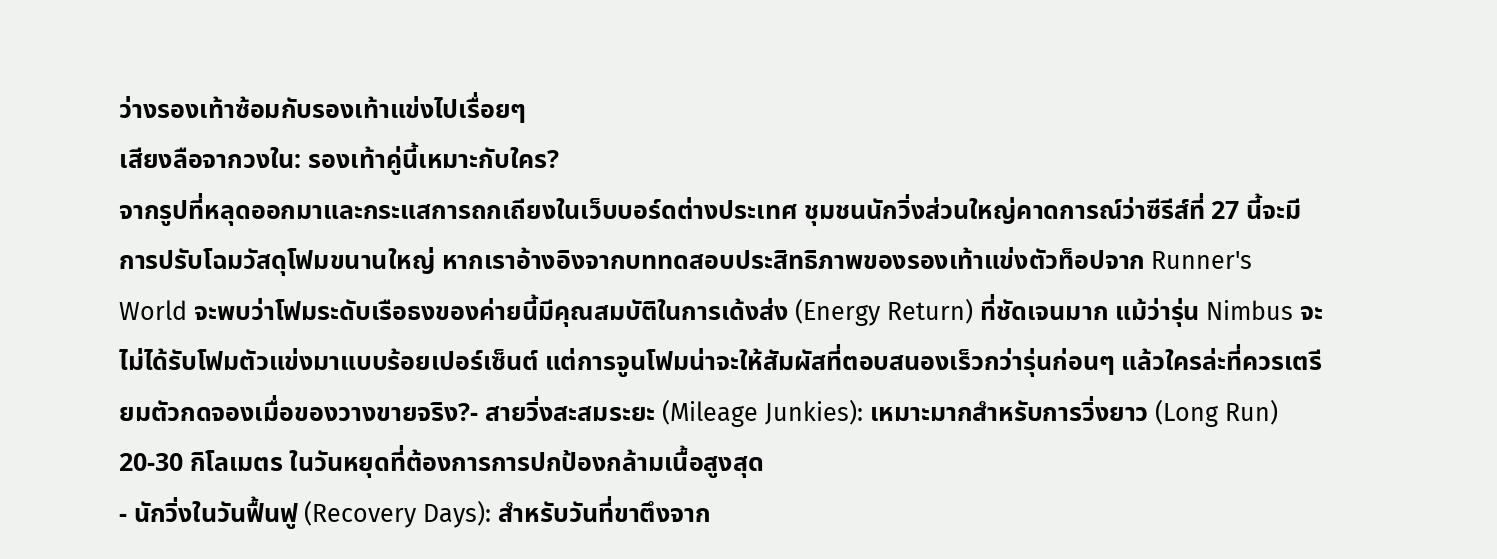ว่างรองเท้าซ้อมกับรองเท้าแข่งไปเรื่อยๆ
เสียงลือจากวงใน: รองเท้าคู่นี้เหมาะกับใคร?
จากรูปที่หลุดออกมาและกระแสการถกเถียงในเว็บบอร์ดต่างประเทศ ชุมชนนักวิ่งส่วนใหญ่คาดการณ์ว่าซีรีส์ที่ 27 นี้จะมีการปรับโฉมวัสดุโฟมขนานใหญ่ หากเราอ้างอิงจากบททดสอบประสิทธิภาพของรองเท้าแข่งตัวท็อปจาก Runner's World จะพบว่าโฟมระดับเรือธงของค่ายนี้มีคุณสมบัติในการเด้งส่ง (Energy Return) ที่ชัดเจนมาก แม้ว่ารุ่น Nimbus จะไม่ได้รับโฟมตัวแข่งมาแบบร้อยเปอร์เซ็นต์ แต่การจูนโฟมน่าจะให้สัมผัสที่ตอบสนองเร็วกว่ารุ่นก่อนๆ แล้วใครล่ะที่ควรเตรียมตัวกดจองเมื่อของวางขายจริง?- สายวิ่งสะสมระยะ (Mileage Junkies): เหมาะมากสำหรับการวิ่งยาว (Long Run) 20-30 กิโลเมตร ในวันหยุดที่ต้องการการปกป้องกล้ามเนื้อสูงสุด
- นักวิ่งในวันฟื้นฟู (Recovery Days): สำหรับวันที่ขาตึงจาก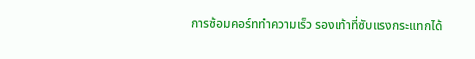การซ้อมคอร์ททำความเร็ว รองเท้าที่ซับแรงกระแทกได้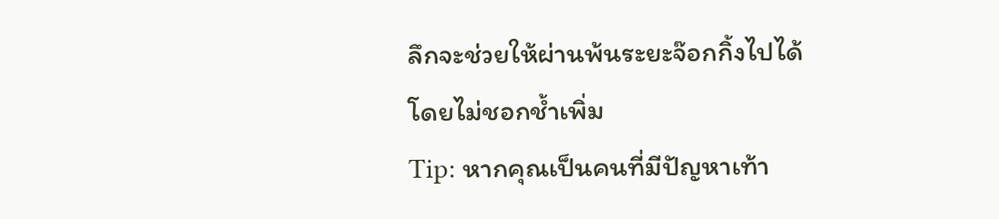ลึกจะช่วยให้ผ่านพ้นระยะจ๊อกกิ้งไปได้โดยไม่ชอกช้ำเพิ่ม
Tip: หากคุณเป็นคนที่มีปัญหาเท้า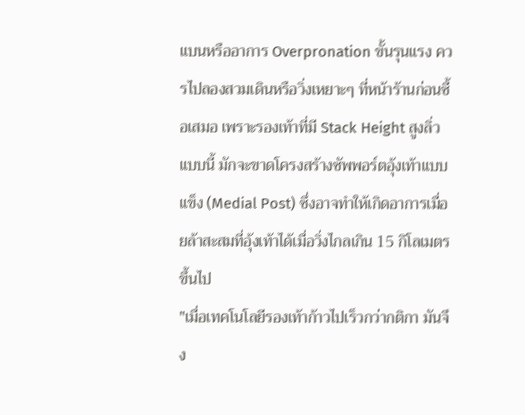แบนหรืออาการ Overpronation ขั้นรุนแรง ควรไปลองสวมเดินหรือวิ่งเหยาะๆ ที่หน้าร้านก่อนซื้อเสมอ เพราะรองเท้าที่มี Stack Height สูงลิ่วแบบนี้ มักจะขาดโครงสร้างซัพพอร์ตอุ้งเท้าแบบแข็ง (Medial Post) ซึ่งอาจทำให้เกิดอาการเมื่อยล้าสะสมที่อุ้งเท้าได้เมื่อวิ่งไกลเกิน 15 กิโลเมตรขึ้นไป
"เมื่อเทคโนโลยีรองเท้าก้าวไปเร็วกว่ากติกา มันจึง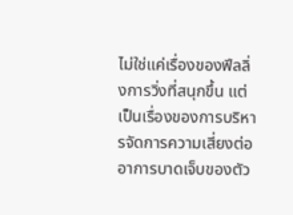ไม่ใช่แค่เรื่องของฟีลลิ่งการวิ่งที่สนุกขึ้น แต่เป็นเรื่องของการบริหารจัดการความเสี่ยงต่ออาการบาดเจ็บของตัว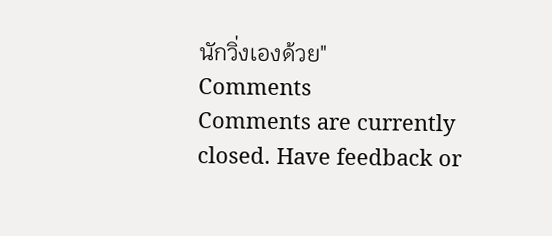นักวิ่งเองด้วย"
Comments
Comments are currently closed. Have feedback or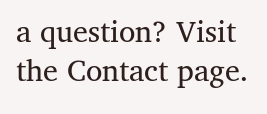a question? Visit the Contact page.